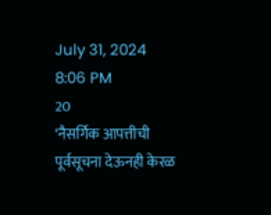July 31, 2024 8:06 PM
20
‘नैसर्गिक आपत्तीची पूर्वसूचना देऊनही केरळ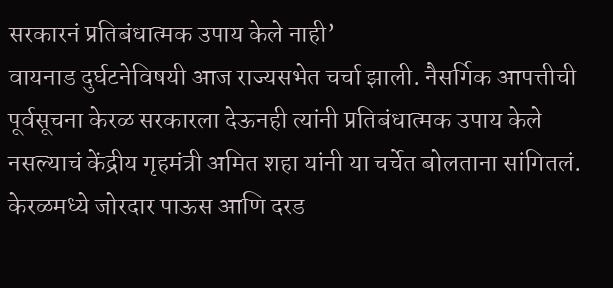सरकारनं प्रतिबंधात्मक उपाय केले नाही’
वायनाड दुर्घटनेविषयी आज राज्यसभेत चर्चा झाली. नैसर्गिक आपत्तीची पूर्वसूचना केरळ सरकारला देऊनही त्यांनी प्रतिबंधात्मक उपाय केले नसल्याचं केंद्रीय गृहमंत्री अमित शहा यांनी या चर्चेत बोलताना सांगितलं. केरळमध्ये जोरदार पाऊस आणि दरड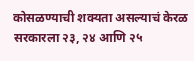कोसळण्याची शक्यता असल्याचं केरळ सरकारला २३, २४ आणि २५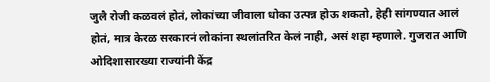जुलै रोजी कळवलं होतं, लोकांच्या जीवाला धोका उत्पन्न होऊ शकतो, हेही सांगण्यात आलं होतं, मात्र केरळ सरकारनं लोकांना स्थलांतरित केलं नाही, असं शहा म्हणाले. गुजरात आणि ओदिशासारख्या राज्यांनी केंद्र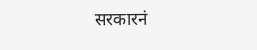सरकारनं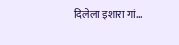दिलेला इशारा गां...